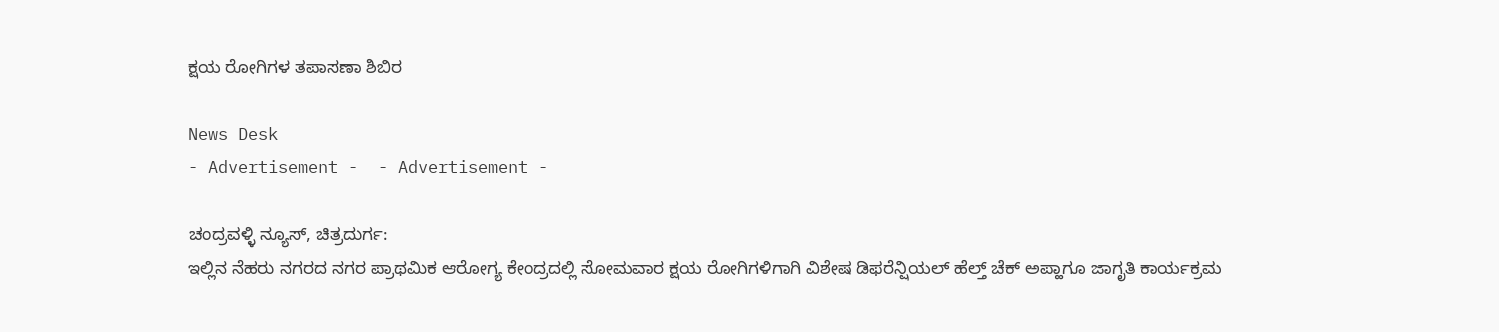ಕ್ಷಯ ರೋಗಿಗಳ ತಪಾಸಣಾ ಶಿಬಿರ

News Desk
- Advertisement -  - Advertisement -

ಚಂದ್ರವಳ್ಳಿ ನ್ಯೂಸ್, ಚಿತ್ರದುರ್ಗ:
ಇಲ್ಲಿನ ನೆಹರು ನಗರದ ನಗರ ಪ್ರಾಥಮಿಕ ಆರೋಗ್ಯ ಕೇಂದ್ರದಲ್ಲಿ ಸೋಮವಾರ ಕ್ಷಯ ರೋಗಿಗಳಿಗಾಗಿ ವಿಶೇಷ ಡಿಫರೆನ್ಷಿಯಲ್ ಹೆಲ್ತ್ ಚೆಕ್ ಅಪ್ಹಾಗೂ ಜಾಗೃತಿ ಕಾರ್ಯಕ್ರಮ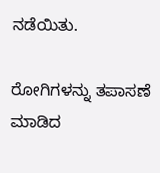ನಡೆಯಿತು.

ರೋಗಿಗಳನ್ನು ತಪಾಸಣೆ ಮಾಡಿದ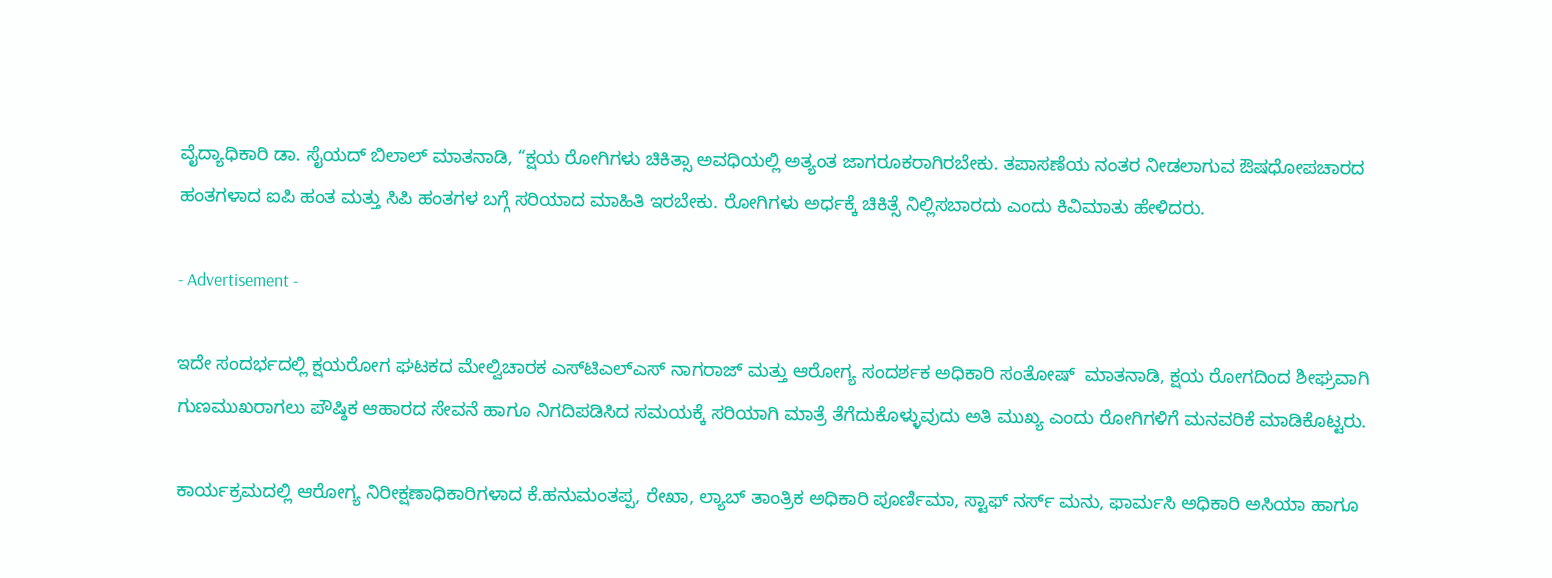ವೈದ್ಯಾಧಿಕಾರಿ ಡಾ. ಸೈಯದ್ ಬಿಲಾಲ್ ಮಾತನಾಡಿ, “ಕ್ಷಯ ರೋಗಿಗಳು ಚಿಕಿತ್ಸಾ ಅವಧಿಯಲ್ಲಿ ಅತ್ಯಂತ ಜಾಗರೂಕರಾಗಿರಬೇಕು. ತಪಾಸಣೆಯ ನಂತರ ನೀಡಲಾಗುವ ಔಷಧೋಪಚಾರದ ಹಂತಗಳಾದ ಐಪಿ ಹಂತ ಮತ್ತು ಸಿಪಿ ಹಂತಗಳ ಬಗ್ಗೆ ಸರಿಯಾದ ಮಾಹಿತಿ ಇರಬೇಕು. ರೋಗಿಗಳು ಅರ್ಧಕ್ಕೆ ಚಿಕಿತ್ಸೆ ನಿಲ್ಲಿಸಬಾರದು ಎಂದು ಕಿವಿಮಾತು ಹೇಳಿದರು.

- Advertisement -

ಇದೇ ಸಂದರ್ಭದಲ್ಲಿ ಕ್ಷಯರೋಗ ಘಟಕದ ಮೇಲ್ವಿಚಾರಕ ಎಸ್‍ಟಿಎಲ್‍ಎಸ್ ನಾಗರಾಜ್ ಮತ್ತು ಆರೋಗ್ಯ ಸಂದರ್ಶಕ ಅಧಿಕಾರಿ ಸಂತೋಷ್  ಮಾತನಾಡಿ, ಕ್ಷಯ ರೋಗದಿಂದ ಶೀಘ್ರವಾಗಿ ಗುಣಮುಖರಾಗಲು ಪೌಷ್ಠಿಕ ಆಹಾರದ ಸೇವನೆ ಹಾಗೂ ನಿಗದಿಪಡಿಸಿದ ಸಮಯಕ್ಕೆ ಸರಿಯಾಗಿ ಮಾತ್ರೆ ತೆಗೆದುಕೊಳ್ಳುವುದು ಅತಿ ಮುಖ್ಯ ಎಂದು ರೋಗಿಗಳಿಗೆ ಮನವರಿಕೆ ಮಾಡಿಕೊಟ್ಟರು.

ಕಾರ್ಯಕ್ರಮದಲ್ಲಿ ಆರೋಗ್ಯ ನಿರೀಕ್ಷಣಾಧಿಕಾರಿಗಳಾದ ಕೆ.ಹನುಮಂತಪ್ಪ, ರೇಖಾ, ಲ್ಯಾಬ್ ತಾಂತ್ರಿಕ ಅಧಿಕಾರಿ ಪೂರ್ಣಿಮಾ, ಸ್ಟಾಫ್ ನರ್ಸ್ ಮನು, ಫಾರ್ಮಸಿ ಅಧಿಕಾರಿ ಅಸಿಯಾ ಹಾಗೂ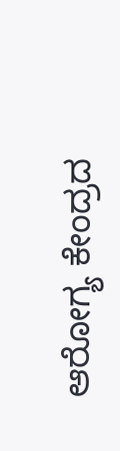ಆರೋಗ್ಯ ಕೇಂದ್ರದ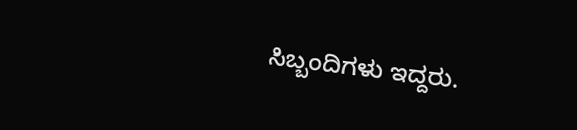ಸಿಬ್ಬಂದಿಗಳು ಇದ್ದರು.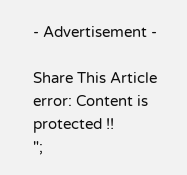- Advertisement -

Share This Article
error: Content is protected !!
";